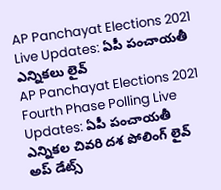AP Panchayat Elections 2021 Live Updates: ఏపీ పంచాయతీ ఎన్నికలు లైవ్
AP Panchayat Elections 2021 Fourth Phase Polling Live Updates: ఏపీ పంచాయతీ ఎన్నికల చివరి దశ పోలింగ్ లైవ్ అప్ డేట్స్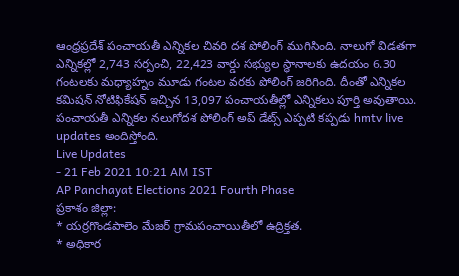ఆంధ్రప్రదేశ్ పంచాయతీ ఎన్నికల చివరి దశ పోలింగ్ ముగిసింది. నాలుగో విడతగా ఎన్నికల్లో 2,743 సర్పంచి, 22,423 వార్డు సభ్యుల స్థానాలకు ఉదయం 6.30 గంటలకు మధ్యాహ్నం మూడు గంటల వరకు పోలింగ్ జరిగింది. దీంతో ఎన్నికల కమిషన్ నోటిఫికేషన్ ఇచ్చిన 13,097 పంచాయతీల్లో ఎన్నికలు పూర్తి అవుతాయి. పంచాయతీ ఎన్నికల నలుగోదశ పోలింగ్ అప్ డేట్స్ ఎప్పటి కప్పడు hmtv live updates అందిస్తోంది.
Live Updates
- 21 Feb 2021 10:21 AM IST
AP Panchayat Elections 2021 Fourth Phase
ప్రకాశం జిల్లా:
* యర్రగొండపాలెం మేజర్ గ్రామపంచాయితీలో ఉద్రిక్తత.
* అధికార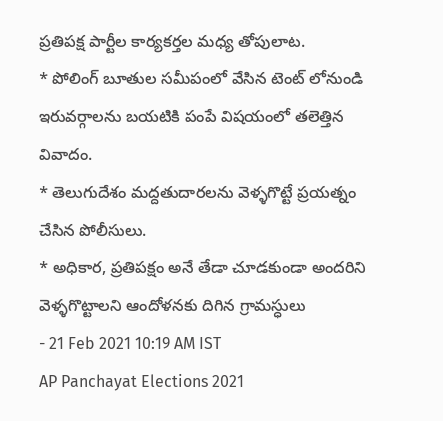ప్రతిపక్ష పార్టీల కార్యకర్తల మధ్య తోపులాట.
* పోలింగ్ బూతుల సమీపంలో వేసిన టెంట్ లోనుండి ఇరువర్గాలను బయటికి పంపే విషయంలో తలెత్తిన వివాదం.
* తెలుగుదేశం మద్దతుదారలను వెళ్ళగొట్టే ప్రయత్నం చేసిన పోలీసులు.
* అధికార, ప్రతిపక్షం అనే తేడా చూడకుండా అందరిని వెళ్ళగొట్టాలని ఆందోళనకు దిగిన గ్రామస్ధులు
- 21 Feb 2021 10:19 AM IST
AP Panchayat Elections 2021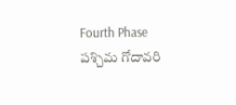Fourth Phase
పశ్చిమ గోదావరి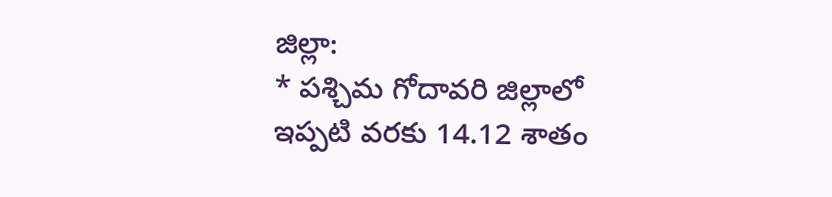జిల్లా:
* పశ్చిమ గోదావరి జిల్లాలో ఇప్పటి వరకు 14.12 శాతం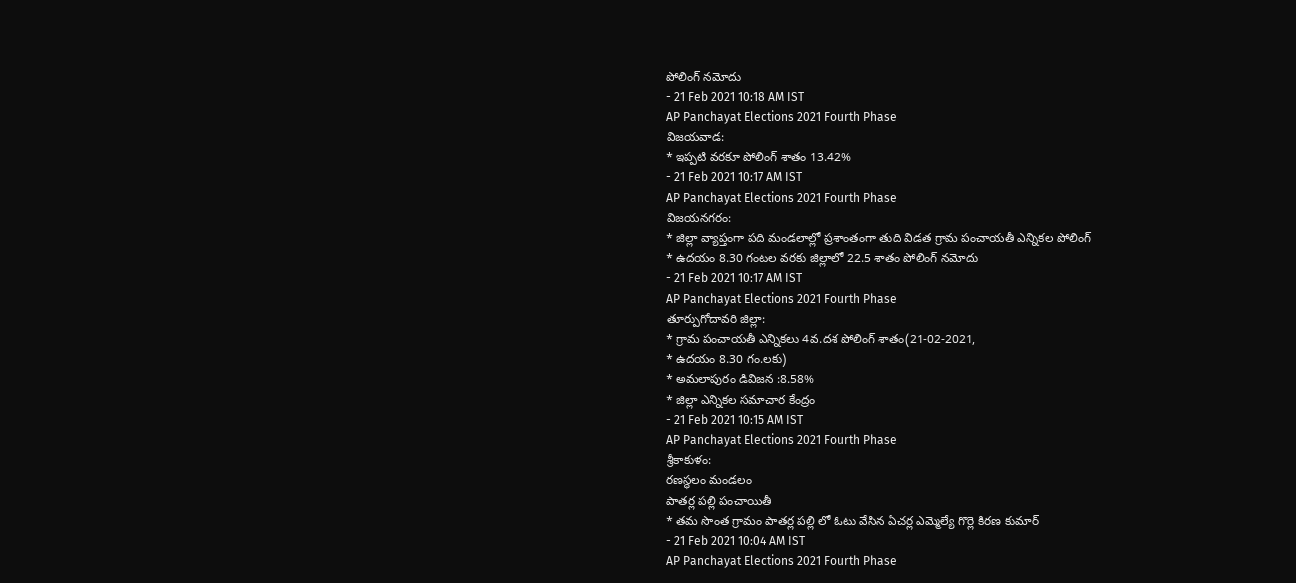పోలింగ్ నమోదు
- 21 Feb 2021 10:18 AM IST
AP Panchayat Elections 2021 Fourth Phase
విజయవాడ:
* ఇప్పటి వరకూ పోలింగ్ శాతం 13.42%
- 21 Feb 2021 10:17 AM IST
AP Panchayat Elections 2021 Fourth Phase
విజయనగరం:
* జిల్లా వ్యాప్తంగా పది మండలాల్లో ప్రశాంతంగా తుది విడత గ్రామ పంచాయతీ ఎన్నికల పోలింగ్
* ఉదయం 8.30 గంటల వరకు జిల్లాలో 22.5 శాతం పోలింగ్ నమోదు
- 21 Feb 2021 10:17 AM IST
AP Panchayat Elections 2021 Fourth Phase
తూర్పుగోదావరి జిల్లా:
* గ్రామ పంచాయతీ ఎన్నికలు 4వ.దశ పోలింగ్ శాతం(21-02-2021,
* ఉదయం 8.30 గం.లకు)
* అమలాపురం డివిజన :8.58%
* జిల్లా ఎన్నికల సమాచార కేంద్రం
- 21 Feb 2021 10:15 AM IST
AP Panchayat Elections 2021 Fourth Phase
శ్రీకాకుళం:
రణస్థలం మండలం
పాతర్ల పల్లి పంచాయితీ
* తమ సొంత గ్రామం పాతర్ల పల్లి లో ఓటు వేసిన ఏచర్ల ఎమ్మెల్యే గొర్లె కిరణ కుమార్
- 21 Feb 2021 10:04 AM IST
AP Panchayat Elections 2021 Fourth Phase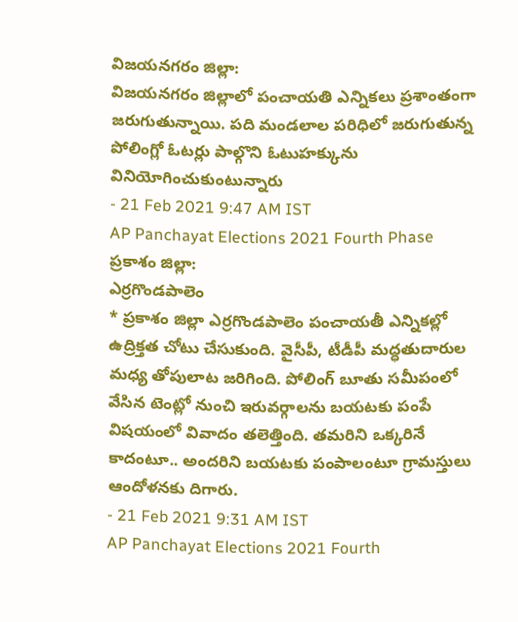విజయనగరం జిల్లా:
విజయనగరం జిల్లాలో పంచాయతి ఎన్నికలు ప్రశాంతంగా జరుగుతున్నాయి. పది మండలాల పరిధిలో జరుగుతున్న పోలింగ్లో ఓటర్లు పాల్గొని ఓటుహక్కును వినియోగించుకుంటున్నారు
- 21 Feb 2021 9:47 AM IST
AP Panchayat Elections 2021 Fourth Phase
ప్రకాశం జిల్లా:
ఎర్రగొండపాలెం
* ప్రకాశం జిల్లా ఎర్రగొండపాలెం పంచాయతీ ఎన్నికల్లో ఉద్రిక్తత చోటు చేసుకుంది. వైసీపీ, టీడీపీ మద్ధతుదారుల మధ్య తోపులాట జరిగింది. పోలింగ్ బూతు సమీపంలో వేసిన టెంట్లో నుంచి ఇరువర్గాలను బయటకు పంపే విషయంలో వివాదం తలెత్తింది. తమరిని ఒక్కరినే కాదంటూ.. అందరిని బయటకు పంపాలంటూ గ్రామస్తులు ఆందోళనకు దిగారు.
- 21 Feb 2021 9:31 AM IST
AP Panchayat Elections 2021 Fourth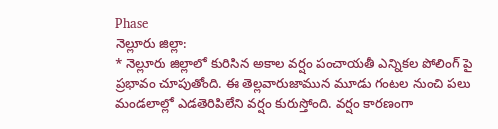Phase
నెల్లూరు జిల్లా:
* నెల్లూరు జిల్లాలో కురిసిన అకాల వర్షం పంచాయతీ ఎన్నికల పోలింగ్ పై ప్రభావం చూపుతోంది. ఈ తెల్లవారుజామున మూడు గంటల నుంచి పలు మండలాల్లో ఎడతెరిపిలేని వర్షం కురుస్తోంది. వర్షం కారణంగా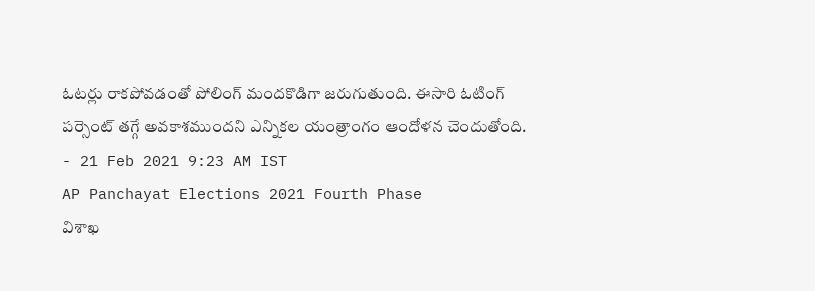ఓటర్లు రాకపోవడంతో పోలింగ్ మందకొడిగా జరుగుతుంది. ఈసారి ఓటింగ్ పర్సెంట్ తగ్గే అవకాశముందని ఎన్నికల యంత్రాంగం ఆందోళన చెందుతోంది.
- 21 Feb 2021 9:23 AM IST
AP Panchayat Elections 2021 Fourth Phase
విశాఖ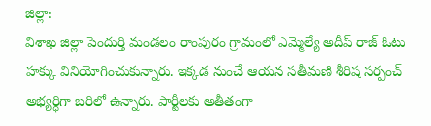జిల్లా:
విశాఖ జిల్లా పెందుర్తి మండలం రాంపురం గ్రామంలో ఎమ్మెల్యే అదీప్ రాజ్ ఓటు హక్కు వినియోగించుకున్నారు. ఇక్కడ నుంచే ఆయన సతీమణి శీరిష సర్పంచ్ అభ్యర్ధిగా బరిలో ఉన్నారు. పార్టీలకు అతీతంగా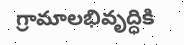గ్రామాలభివృద్ధికి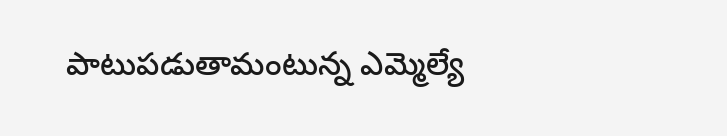పాటుపడుతామంటున్న ఎమ్మెల్యే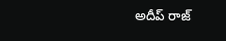అదీప్ రాజ్